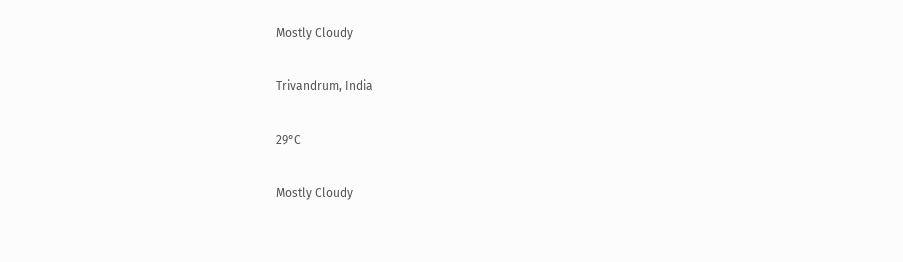Mostly Cloudy

Trivandrum, India

29°C

Mostly Cloudy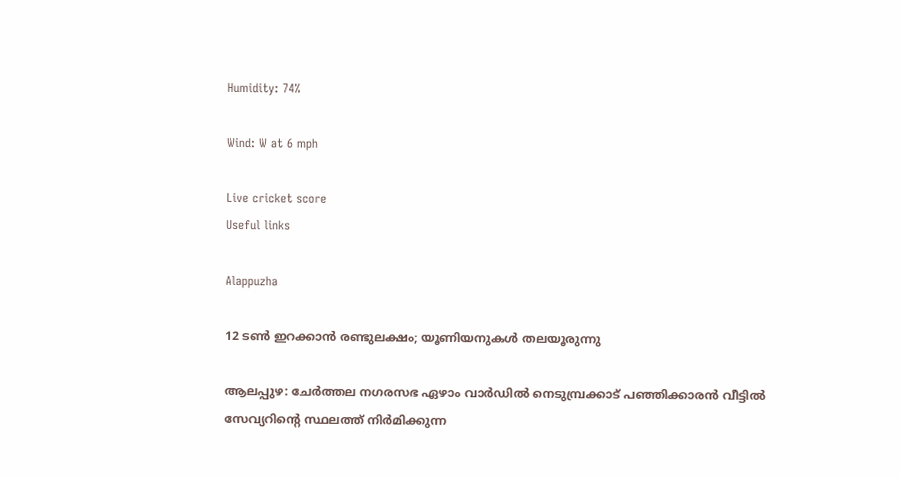Humidity: 74%

Wind: W at 6 mph

Live cricket score
Useful links

Alappuzha

12 ടണ്‍ ഇറക്കാന്‍ രണ്ടുലക്ഷം; യൂണിയനുകള്‍ തലയൂരുന്നു

ആലപ്പുഴ: ചേര്‍ത്തല നഗരസഭ ഏഴാം വാര്‍ഡില്‍ നെടുമ്പ്രക്കാട്‌ പഞ്ഞിക്കാരന്‍ വീട്ടില്‍ സേവ്യറിന്റെ സ്ഥലത്ത്‌ നിര്‍മിക്കുന്ന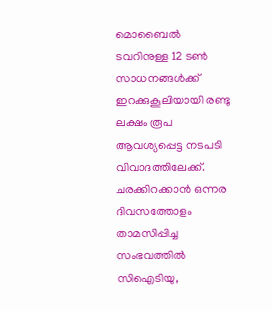മൊബൈല്‍ ടവറിനുള്ള 12 ടണ്‍ സാധനങ്ങള്‍ക്ക്‌ ഇറക്കുകൂലിയായി രണ്ടു ലക്ഷം രൂപ ആവശ്യപ്പെട്ട നടപടി വിവാദത്തിലേക്ക്‌. ചരക്കിറക്കാന്‍ ഒന്നര ദിവസത്തോളം താമസിപ്പിച്ച സംഭവത്തില്‍ സിഐടിയു,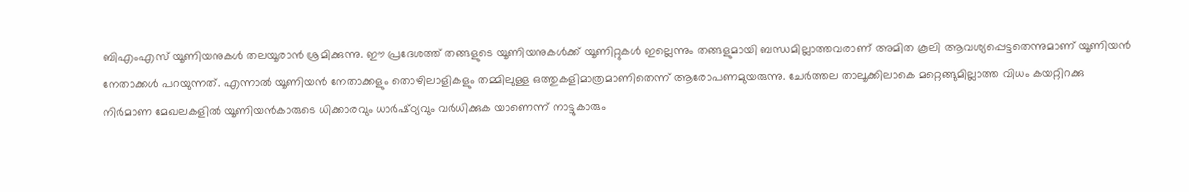ബിഎംഎസ്‌ യൂണിയനുകള്‍ തലയൂരാന്‍ ശ്രമിക്കുന്നു. ഈ പ്രദേശത്ത്‌ തങ്ങളുടെ യൂണിയനുകള്‍ക്ക്‌ യൂണിറ്റുകള്‍ ഇല്ലെന്നും തങ്ങളുമായി ബന്ധമില്ലാത്തവരാണ്‌ അമിത കൂലി ആവശ്യപ്പെട്ടതെന്നുമാണ്‌ യൂണിയന്‍ നേതാക്കള്‍ പറയുന്നത്‌. എന്നാല്‍ യൂണിയന്‍ നേതാക്കളും തൊഴിലാളികളും തമ്മിലുള്ള ഒത്തുകളിമാത്രമാണിതെന്ന്‌ ആരോപണമുയരുന്നു. ചേര്‍ത്തല താലൂക്കിലാകെ മറ്റെങ്ങുമില്ലാത്ത വിധം കയറ്റിറക്കു നിര്‍മാണ മേഖലകളില്‍ യൂണിയന്‍കാരുടെ ധിക്കാരവും ധാര്‍ഷ്‌ഠ്യവും വര്‍ധിക്കുക യാണെന്ന്‌ നാട്ടുകാരും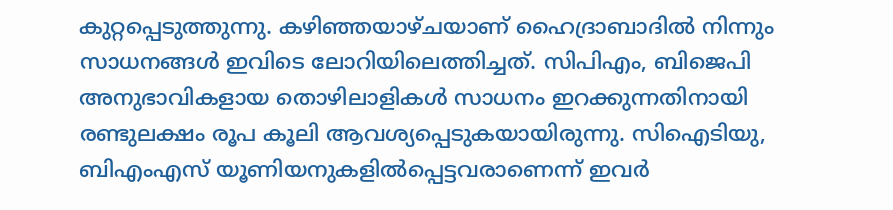കുറ്റപ്പെടുത്തുന്നു. കഴിഞ്ഞയാഴ്‌ചയാണ്‌ ഹൈദ്രാബാദില്‍ നിന്നും സാധനങ്ങള്‍ ഇവിടെ ലോറിയിലെത്തിച്ചത്‌. സിപിഎം, ബിജെപി അനുഭാവികളായ തൊഴിലാളികള്‍ സാധനം ഇറക്കുന്നതിനായി രണ്ടുലക്ഷം രൂപ കൂലി ആവശ്യപ്പെടുകയായിരുന്നു. സിഐടിയു, ബിഎംഎസ്‌ യൂണിയനുകളില്‍പ്പെട്ടവരാണെന്ന്‌ ഇവര്‍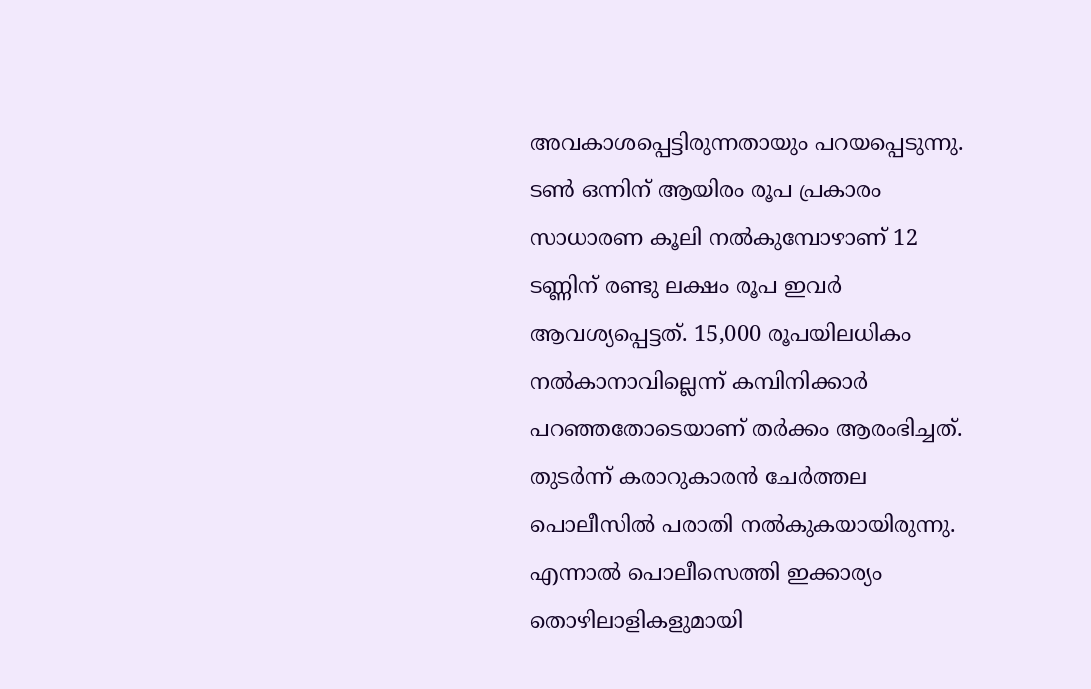അവകാശപ്പെട്ടിരുന്നതായും പറയപ്പെടുന്നു. ടണ്‍ ഒന്നിന്‌ ആയിരം രൂപ പ്രകാരം സാധാരണ കൂലി നല്‍കുമ്പോഴാണ്‌ 12 ടണ്ണിന്‌ രണ്ടു ലക്ഷം രൂപ ഇവര്‍ ആവശ്യപ്പെട്ടത്‌. 15,000 രൂപയിലധികം നല്‍കാനാവില്ലെന്ന്‌ കമ്പിനിക്കാര്‍ പറഞ്ഞതോടെയാണ്‌ തര്‍ക്കം ആരംഭിച്ചത്‌. തുടര്‍ന്ന്‌ കരാറുകാരന്‍ ചേര്‍ത്തല പൊലീസില്‍ പരാതി നല്‍കുകയായിരുന്നു. എന്നാല്‍ പൊലീസെത്തി ഇക്കാര്യം തൊഴിലാളികളുമായി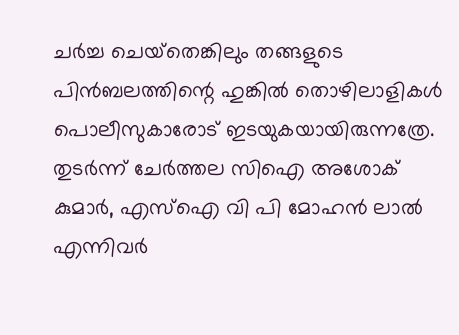ചര്‍ച്ച ചെയ്‌തെങ്കിലും തങ്ങളുടെ പിന്‍ബലത്തിന്റെ ഹുങ്കില്‍ തൊഴിലാളികള്‍ പൊലീസുകാരോട്‌ ഇടയുകയായിരുന്നത്രേ. തുടര്‍ന്ന്‌ ചേര്‍ത്തല സിഐ അശോക്‌ കുമാര്‍, എസ്‌ഐ വി പി മോഹന്‍ ലാല്‍ എന്നിവര്‍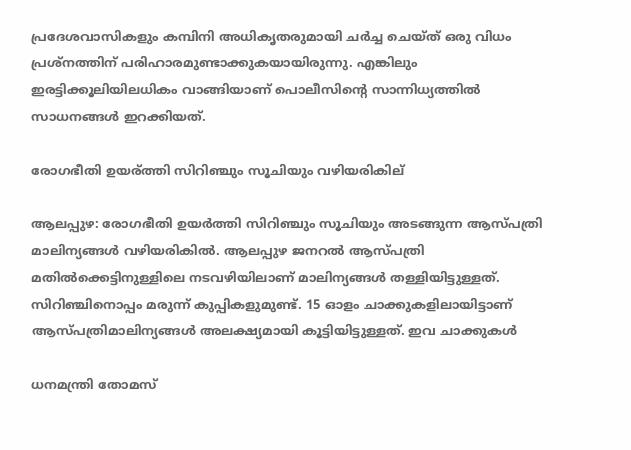പ്രദേശവാസികളും കമ്പിനി അധികൃതരുമായി ചര്‍ച്ച ചെയ്‌ത്‌ ഒരു വിധം പ്രശ്‌നത്തിന്‌ പരിഹാരമുണ്ടാക്കുകയായിരുന്നു. എങ്കിലും ഇരട്ടിക്കൂലിയിലധികം വാങ്ങിയാണ്‌ പൊലീസിന്റെ സാന്നിധ്യത്തില്‍ സാധനങ്ങള്‍ ഇറക്കിയത്‌.

രോഗഭീതി ഉയര്ത്തി സിറിഞ്ചും സൂചിയും വഴിയരികില്

ആലപ്പുഴ: രോഗഭീതി ഉയര്‍ത്തി സിറിഞ്ചും സൂചിയും അടങ്ങുന്ന ആസ്പത്രി മാലിന്യങ്ങള്‍ വഴിയരികില്‍. ആലപ്പുഴ ജനറല്‍ ആസ്പത്രി മതില്‍ക്കെട്ടിനുള്ളിലെ നടവഴിയിലാണ് മാലിന്യങ്ങള്‍ തള്ളിയിട്ടുള്ളത്. സിറിഞ്ചിനൊപ്പം മരുന്ന് കുപ്പികളുമുണ്ട്. 15 ഓളം ചാക്കുകളിലായിട്ടാണ് ആസ്പത്രിമാലിന്യങ്ങള്‍ അലക്ഷ്യമായി കൂട്ടിയിട്ടുള്ളത്. ഇവ ചാക്കുകള്‍

ധനമന്ത്രി തോമസ്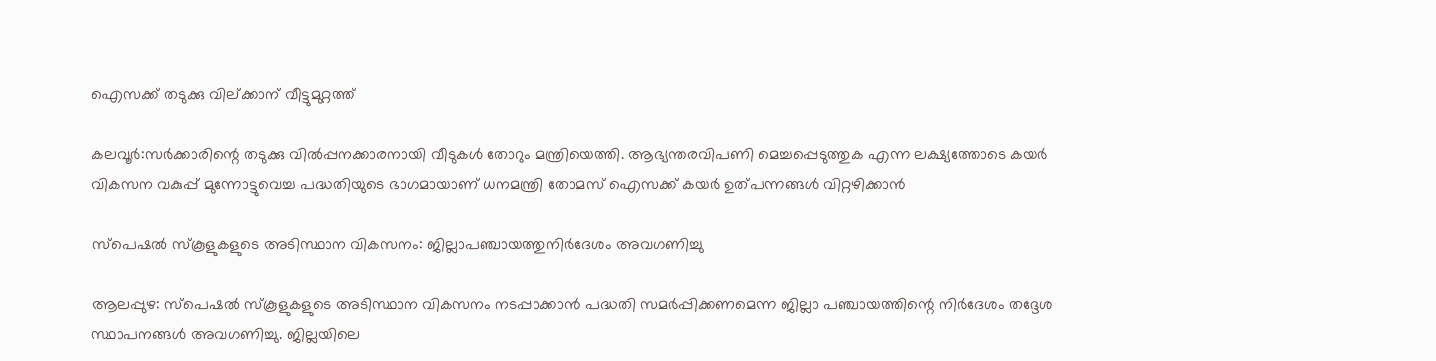ഐസക്ക് തടുക്കു വില്ക്കാന് വീട്ടുമുറ്റത്ത്

കലവൂര്‍:സര്‍ക്കാരിന്റെ തടുക്കു വില്‍പ്പനക്കാരനായി വീടുകള്‍ തോറും മന്ത്രിയെത്തി. ആഭ്യന്തരവിപണി മെച്ചപ്പെടുത്തുക എന്ന ലക്ഷ്യത്തോടെ കയര്‍ വികസന വകുപ്പ് മുന്നോട്ടുവെച്ച പദ്ധതിയുടെ ഭാഗമായാണ് ധനമന്ത്രി തോമസ് ഐസക്ക് കയര്‍ ഉത്പന്നങ്ങള്‍ വിറ്റഴിക്കാന്‍

സ്‌പെഷല്‍ സ്‌കൂളുകളുടെ അടിസ്ഥാന വികസനം: ജില്ലാപഞ്ചായത്തുനിര്‍ദേശം അവഗണിച്ചു

ആലപ്പുഴ: സ്‌പെഷല്‍ സ്‌കൂളുകളുടെ അടിസ്ഥാന വികസനം നടപ്പാക്കാന്‍ പദ്ധതി സമര്‍പ്പിക്കണമെന്ന ജില്ലാ പഞ്ചായത്തിന്റെ നിര്‍ദേശം തദ്ദേശ സ്ഥാപനങ്ങള്‍ അവഗണിച്ചു. ജില്ലയിലെ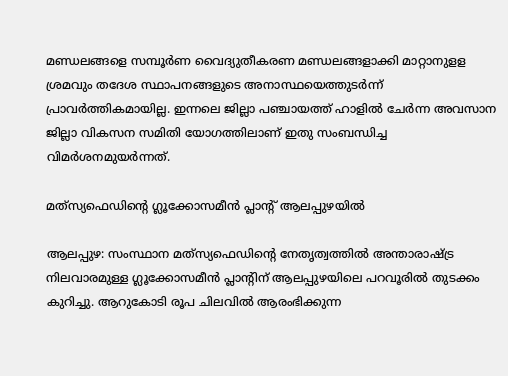മണ്ഡലങ്ങളെ സമ്പൂര്‍ണ വൈദ്യുതീകരണ മണ്ഡലങ്ങളാക്കി മാറ്റാനുളള ശ്രമവും തദേശ സ്ഥാപനങ്ങളുടെ അനാസ്ഥയെത്തുടര്‍ന്ന്‌ പ്രാവര്‍ത്തികമായില്ല. ഇന്നലെ ജില്ലാ പഞ്ചായത്ത്‌ ഹാളില്‍ ചേര്‍ന്ന അവസാന ജില്ലാ വികസന സമിതി യോഗത്തിലാണ്‌ ഇതു സംബന്ധിച്ച വിമര്‍ശനമുയര്‍ന്നത്‌.

മത്‌സ്യഫെഡിന്റെ ഗ്ലൂക്കോസമീന്‍ പ്ലാന്റ്‌ ആലപ്പുഴയില്‍

ആലപ്പുഴ: സംസ്ഥാന മത്‌സ്യഫെഡിന്റെ നേതൃത്വത്തില്‍ അന്താരാഷ്ട്ര നിലവാരമുള്ള ഗ്ലൂക്കോസമീന്‍ പ്ലാന്റിന്‌ ആലപ്പുഴയിലെ പറവൂരില്‍ തുടക്കം കുറിച്ചു. ആറുകോടി രൂപ ചിലവില്‍ ആരംഭിക്കുന്ന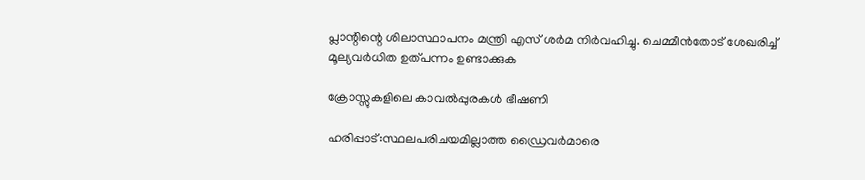പ്ലാന്റിന്റെ ശിലാസ്ഥാപനം മന്ത്രി എസ്‌ ശര്‍മ നിര്‍വഹിച്ചു. ചെമ്മീന്‍തോട്‌ ശേഖരിച്ച്‌ മൂല്യവര്‍ധിത ഉത്‌പന്നം ഉണ്ടാക്കുക

ക്രോസ്സുകളിലെ കാവല്‍പ്പുരകള്‍ ഭീഷണി

ഹരിപ്പാട്:സ്ഥലപരിചയമില്ലാത്ത ഡ്രൈവര്‍മാരെ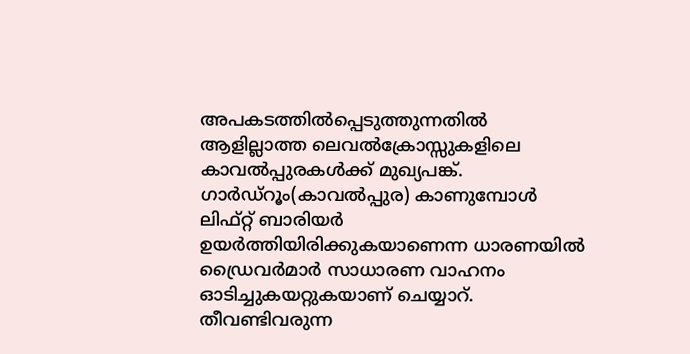അപകടത്തില്‍പ്പെടുത്തുന്നതില്‍ ആളില്ലാത്ത ലെവല്‍ക്രോസ്സുകളിലെ കാവല്‍പ്പുരകള്‍ക്ക് മുഖ്യപങ്ക്. ഗാര്‍ഡ്‌റൂം(കാവല്‍പ്പുര) കാണുമ്പോള്‍ ലിഫ്റ്റ് ബാരിയര്‍ ഉയര്‍ത്തിയിരിക്കുകയാണെന്ന ധാരണയില്‍ ഡ്രൈവര്‍മാര്‍ സാധാരണ വാഹനം ഓടിച്ചുകയറ്റുകയാണ് ചെയ്യാറ്. തീവണ്ടിവരുന്ന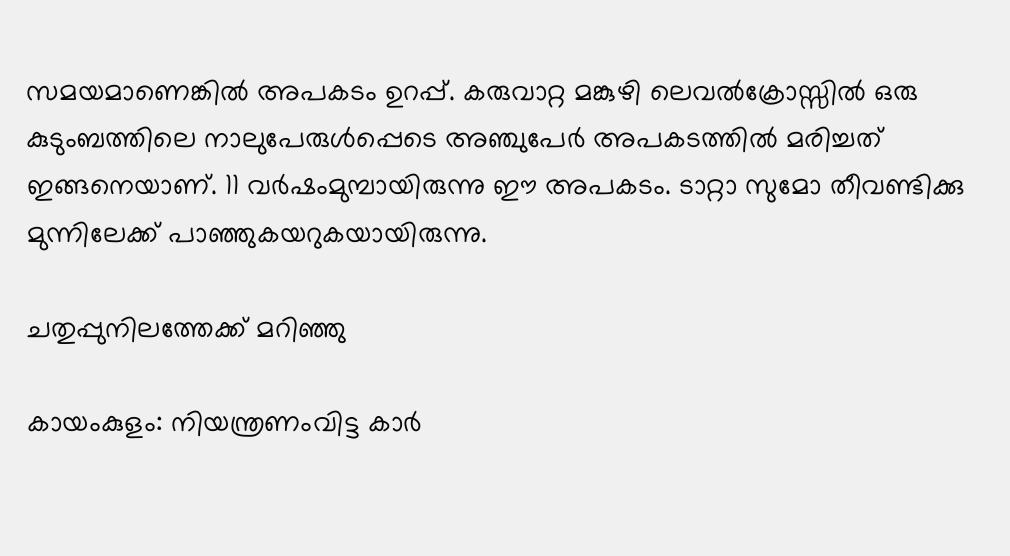സമയമാണെങ്കില്‍ അപകടം ഉറപ്പ്. കരുവാറ്റ മങ്കുഴി ലെവല്‍ക്രോസ്സില്‍ ഒരു കുടുംബത്തിലെ നാലുപേരുള്‍പ്പെടെ അഞ്ചുപേര്‍ അപകടത്തില്‍ മരിച്ചത് ഇങ്ങനെയാണ്. 11 വര്‍ഷംമുമ്പായിരുന്നു ഈ അപകടം. ടാറ്റാ സുമോ തീവണ്ടിക്കു മുന്നിലേക്ക് പാഞ്ഞുകയറുകയായിരുന്നു.

ചതുപ്പുനിലത്തേക്ക് മറിഞ്ഞു

കായംകുളം: നിയന്ത്രണംവിട്ട കാര്‍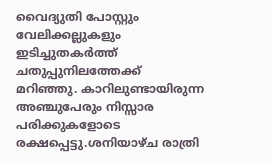വൈദ്യുതി പോസ്റ്റും വേലിക്കല്ലുകളും ഇടിച്ചുതകര്‍ത്ത് ചതുപ്പുനിലത്തേക്ക് മറിഞ്ഞു. കാറിലുണ്ടായിരുന്ന അഞ്ചുപേരും നിസ്സാര പരിക്കുകളോടെ രക്ഷപ്പെട്ടു.ശനിയാഴ്ച രാത്രി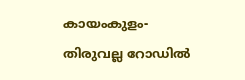കായംകുളം-തിരുവല്ല റോഡില്‍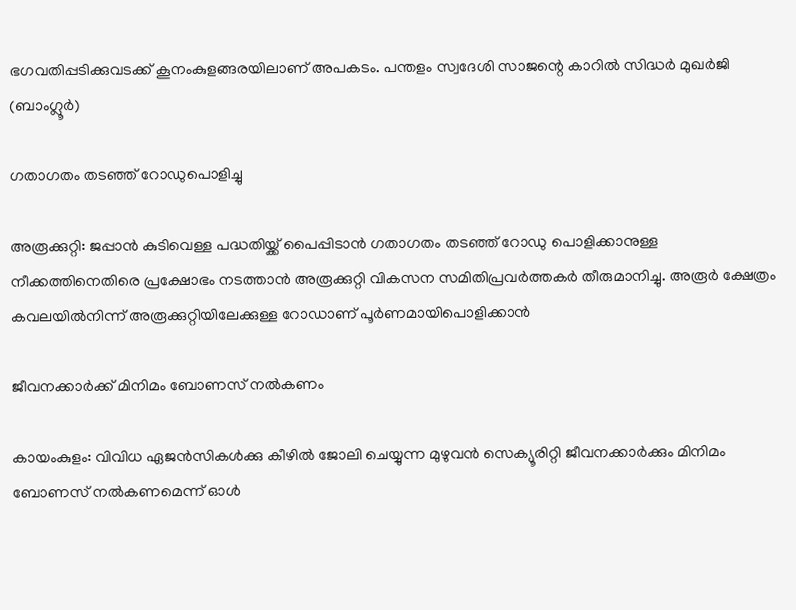ഭഗവതിപ്പടിക്കുവടക്ക് കൂനംകുളങ്ങരയിലാണ് അപകടം. പന്തളം സ്വദേശി സാജന്റെ കാറില്‍ സിദ്ധര്‍ മുഖര്‍ജി (ബാംഗ്ലൂര്‍)

ഗതാഗതം തടഞ്ഞ് റോഡുപൊളിച്ചു

അരൂക്കുറ്റി: ജപ്പാന്‍ കുടിവെള്ള പദ്ധതിയ്ക്ക് പൈപ്പിടാന്‍ ഗതാഗതം തടഞ്ഞ് റോഡു പൊളിക്കാനുള്ള നീക്കത്തിനെതിരെ പ്രക്ഷോഭം നടത്താന്‍ അരൂക്കുറ്റി വികസന സമിതിപ്രവര്‍ത്തകര്‍ തീരുമാനിച്ചു. അരൂര്‍ ക്ഷേത്രം കവലയില്‍നിന്ന് അരൂക്കുറ്റിയിലേക്കുള്ള റോഡാണ് പൂര്‍ണമായിപൊളിക്കാന്‍

ജീവനക്കാര്‍ക്ക് മിനിമം ബോണസ് നല്‍കണം

കായംകുളം: വിവിധ ഏജന്‍സികള്‍ക്കു കീഴില്‍ ജോലി ചെയ്യുന്ന മുഴുവന്‍ സെക്യൂരിറ്റി ജീവനക്കാര്‍ക്കും മിനിമം ബോണസ് നല്‍കണമെന്ന് ഓള്‍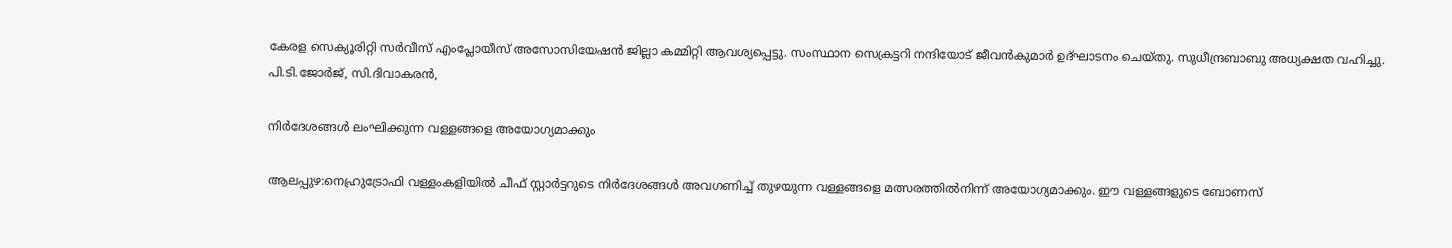കേരള സെക്യൂരിറ്റി സര്‍വീസ് എംപ്ലോയീസ് അസോസിയേഷന്‍ ജില്ലാ കമ്മിറ്റി ആവശ്യപ്പെട്ടു. സംസ്ഥാന സെക്രട്ടറി നന്ദിയോട് ജീവന്‍കുമാര്‍ ഉദ്ഘാടനം ചെയ്തു. സുധീന്ദ്രബാബു അധ്യക്ഷത വഹിച്ചു. പി.ടി.ജോര്‍ജ്, സി.ദിവാകരന്‍,

നിര്‍ദേശങ്ങള്‍ ലംഘിക്കുന്ന വള്ളങ്ങളെ അയോഗ്യമാക്കും

ആലപ്പുഴ:നെഹ്രുട്രോഫി വള്ളംകളിയില്‍ ചീഫ് സ്റ്റാര്‍ട്ടറുടെ നിര്‍ദേശങ്ങള്‍ അവഗണിച്ച് തുഴയുന്ന വള്ളങ്ങളെ മത്സരത്തില്‍നിന്ന് അയോഗ്യമാക്കും. ഈ വള്ളങ്ങളുടെ ബോണസ്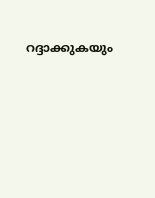റദ്ദാക്കുകയും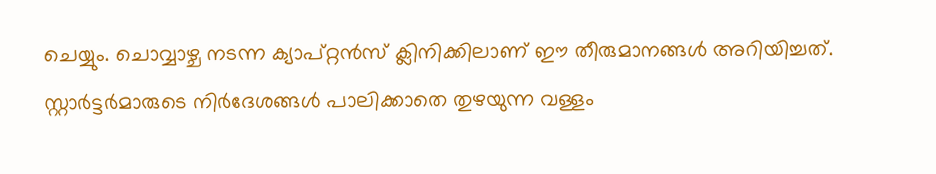ചെയ്യും. ചൊവ്വാഴ്ച നടന്ന ക്യാപ്റ്റന്‍സ് ക്ലിനിക്കിലാണ് ഈ തീരുമാനങ്ങള്‍ അറിയിച്ചത്. സ്റ്റാര്‍ട്ടര്‍മാരുടെ നിര്‍ദേശങ്ങള്‍ പാലിക്കാതെ തുഴയുന്ന വള്ളം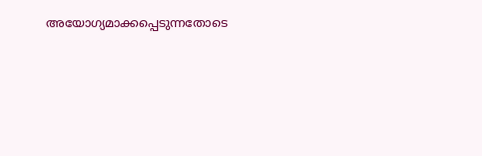അയോഗ്യമാക്കപ്പെടുന്നതോടെ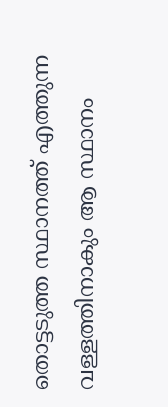തൊട്ടടുത്ത സ്ഥാനത്ത് എത്തുന്ന വള്ളത്തിനാകും ആ സ്ഥാനം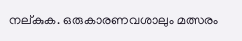നല്കുക. ഒരുകാരണവശാലും മത്സരം